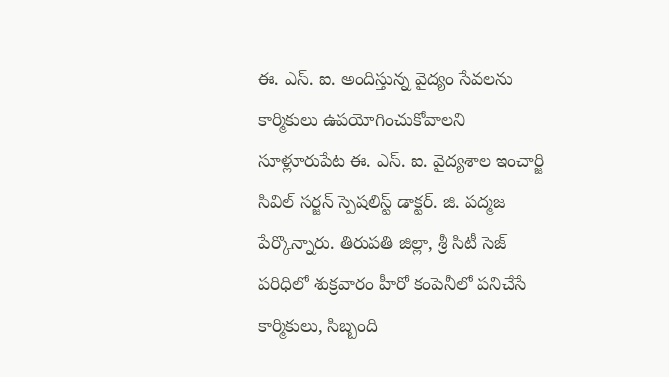ఈ. ఎస్. ఐ. అందిస్తున్న వైద్యం సేవలను కార్మికులు ఉపయోగించుకోవాలని సూళ్లూరుపేట ఈ. ఎస్. ఐ. వైద్యశాల ఇంచార్జి సివిల్ సర్జన్ స్పెషలిస్ట్ డాక్టర్. జి. పద్మజ పేర్కొన్నారు. తిరుపతి జిల్లా, శ్రీ సిటీ సెజ్ పరిధిలో శుక్రవారం హీరో కంపెనీలో పనిచేసే కార్మికులు, సిబ్బంది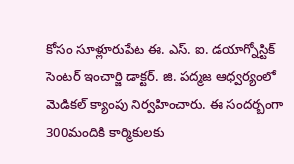కోసం సూళ్లూరుపేట ఈ. ఎస్. ఐ. డయాగ్నోస్టిక్ సెంటర్ ఇంచార్జి డాక్టర్. జి. పద్మజ ఆధ్వర్యంలో మెడికల్ క్యాంపు నిర్వహించారు. ఈ సందర్బంగా 300మందికి కార్మికులకు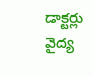డాక్టర్లు వైద్య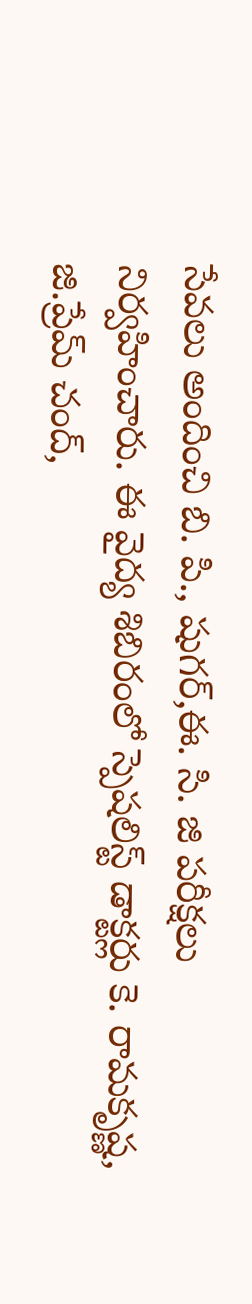సేవలు అందించి బి. పి., షుగర్,ఈ. సి. జి పరీక్షలు నిర్వహించారు. ఈ వైద్య శిబిరంలో స్పెషలిస్ట్ డాక్టర్లు కె. రామకృష్ణ, జి.ప్రేమ్ చంద్,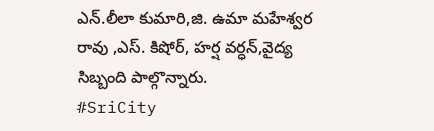ఎన్.లీలా కుమారి,జి. ఉమా మహేశ్వర రావు ,ఎస్. కిషోర్, హర్ష వర్ధన్,వైద్య సిబ్బంది పాల్గొన్నారు.
#SriCity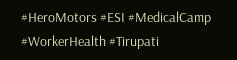#HeroMotors #ESI #MedicalCamp #WorkerHealth #Tirupati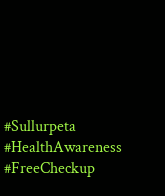#Sullurpeta #HealthAwareness #FreeCheckup